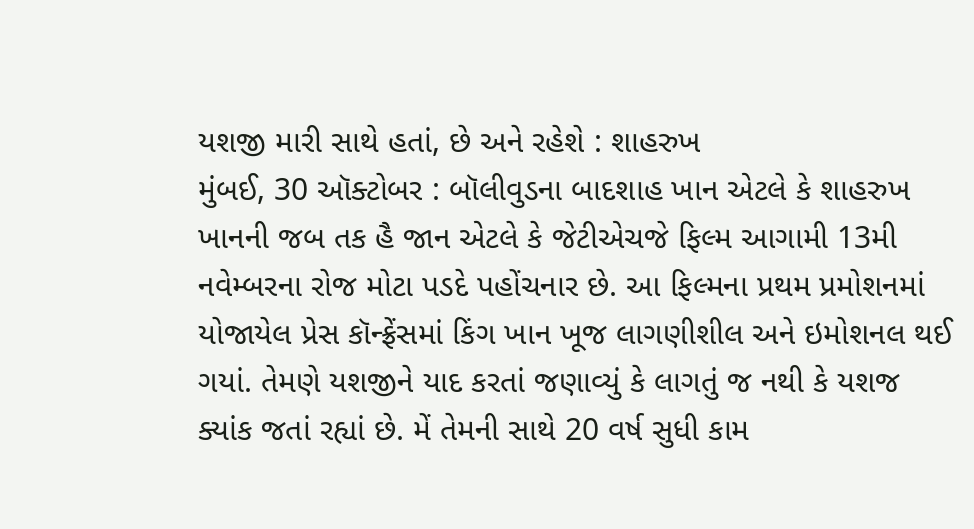યશજી મારી સાથે હતાં, છે અને રહેશે : શાહરુખ
મુંબઈ, 30 ઑક્ટોબર : બૉલીવુડના બાદશાહ ખાન એટલે કે શાહરુખ ખાનની જબ તક હૈ જાન એટલે કે જેટીએચજે ફિલ્મ આગામી 13મી નવેમ્બરના રોજ મોટા પડદે પહોંચનાર છે. આ ફિલ્મના પ્રથમ પ્રમોશનમાં યોજાયેલ પ્રેસ કૉન્ફ્રેંસમાં કિંગ ખાન ખૂજ લાગણીશીલ અને ઇમોશનલ થઈ ગયાં. તેમણે યશજીને યાદ કરતાં જણાવ્યું કે લાગતું જ નથી કે યશજ ક્યાંક જતાં રહ્યાં છે. મેં તેમની સાથે 20 વર્ષ સુધી કામ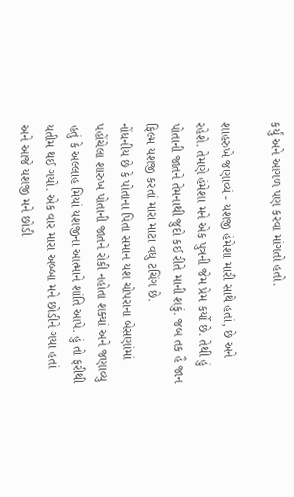કર્યું અને આગળ પણ કરવા માંગતો હતો.

શાહરુખે જણાવ્યં - યશજી હંમેશા મારી સાથે હતાં, છે અને રહેશે. તેમણે હંમેશા મને એક પુત્રની જેમ પ્રેમ કર્યો છે. તેથી હું પોતાની જાતને તેમનાથી જુદો કઈ રીતે માની શકું. જબ તક હૈ જાન ફિલ્મ યશજી કરતાં મારા માટા વધુ ટચિંગ છે.
નોંધનીય છે કે પોતાના પિતા સમાન યશ ચોપરાના બેસણાંમાં પહોંચેલા શારુખ પોતાની જાતને રોકી નહોતા શક્યાં અને જણાવ્યુ હતું કે અલ્લાહ મિયાં યશજીના આત્માને શાંતિ આપે. હું તો ફરીથી યતીમ થઈ ગયો. એક વાર મારા અબ્બા મને છોડીને ગયા હતાં અને આજે યશજી મને છોડી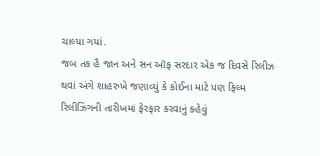ચાલ્યા ગયાં.
જબ તક હૈ જાન અને સન ઑફ સરદાર એક જ દિવસે રિલીઝ થવાં અંગે શાહરુખે જણાવ્યું કે કોઈના માટે પણ ફિલ્મ રિલીઝિંગની તારીખમાં ફેરફાર કરવાનું કહેવું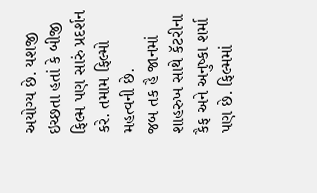અયોગ્ય છે. યશજી ઇચ્છતા હતાં કે બીજી ફિલ્મ પણ સારું પ્રદર્શન કરે. તમામ ફિલ્મો મહત્વની છે.
જબ તક હૈ જાનમાં શાહરુખ સાથે કૅટરીના કૈફ અને અનુષ્કા શર્મા પણ છે. ફિલ્મમાં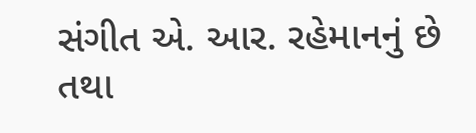સંગીત એ. આર. રહેમાનનું છે તથા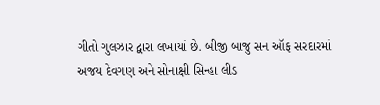ગીતો ગુલઝાર દ્વારા લખાયાં છે. બીજી બાજુ સન ઑફ સરદારમાં અજય દેવગણ અને સોનાક્ષી સિન્હા લીડ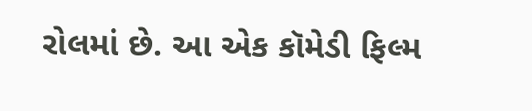રોલમાં છે. આ એક કૉમેડી ફિલ્મ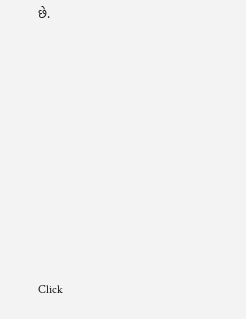છે.












Click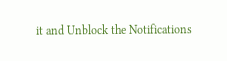it and Unblock the Notifications